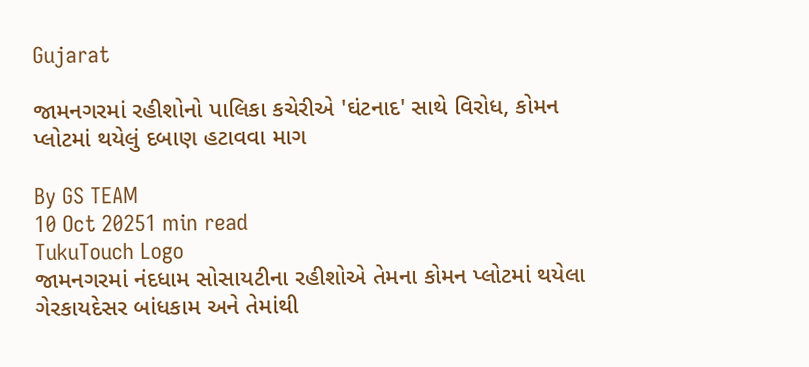Gujarat

જામનગરમાં રહીશોનો પાલિકા કચેરીએ 'ઘંટનાદ' સાથે વિરોધ, કોમન પ્લોટમાં થયેલું દબાણ હટાવવા માગ

By GS TEAM
10 Oct 20251 min read
TukuTouch Logo
જામનગરમાં નંદધામ સોસાયટીના રહીશોએ તેમના કોમન પ્લોટમાં થયેલા ગેરકાયદેસર બાંધકામ અને તેમાંથી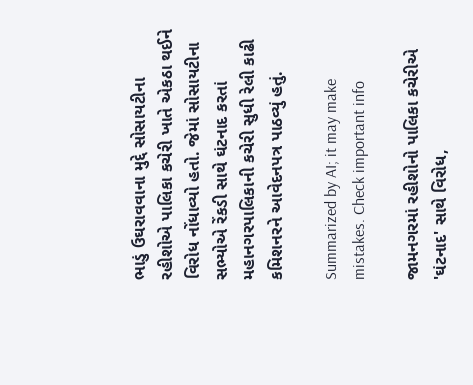ભાડું ઉઘરાવવાના મુદ્દે સોસાયટીના રહીશોએ પાલિકા કચેરી ખાતે એકઠા થઈને વિરોધ નોંધાવ્યો હતો. જેમાં સોસાયટીના સભ્યોએ રેંકડી સાથે ઘંટનાદ કરતાં મહાનગરપાલિકાની કચેરી સુધી રેલી કાઢી કમિશનરને આવેદનપત્ર પાઠવ્યું હતું.

Summarized by AI; it may make mistakes. Check important info

જામનગરમાં રહીશોનો પાલિકા કચેરીએ 'ઘંટનાદ' સાથે વિરોધ,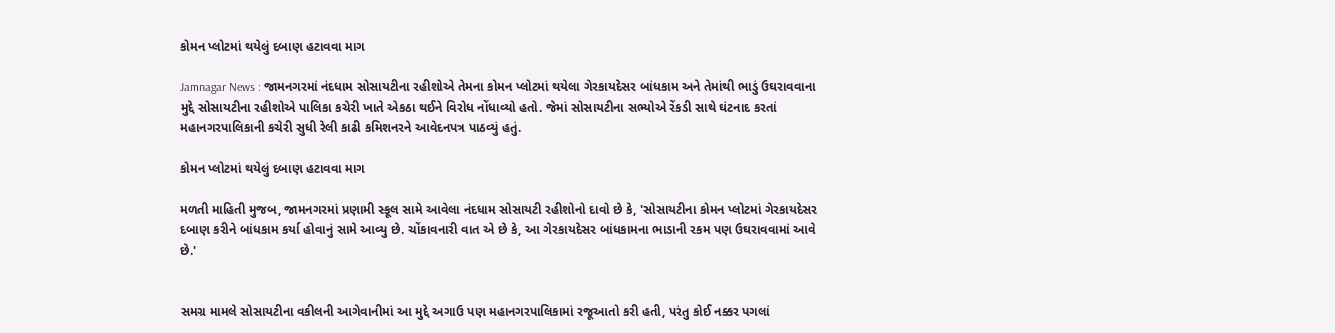કોમન પ્લોટમાં થયેલું દબાણ હટાવવા માગ

Jamnagar News : જામનગરમાં નંદધામ સોસાયટીના રહીશોએ તેમના કોમન પ્લોટમાં થયેલા ગેરકાયદેસર બાંધકામ અને તેમાંથી ભાડું ઉઘરાવવાના મુદ્દે સોસાયટીના રહીશોએ પાલિકા કચેરી ખાતે એકઠા થઈને વિરોધ નોંધાવ્યો હતો. જેમાં સોસાયટીના સભ્યોએ રેંકડી સાથે ઘંટનાદ કરતાં મહાનગરપાલિકાની કચેરી સુધી રેલી કાઢી કમિશનરને આવેદનપત્ર પાઠવ્યું હતું.

કોમન પ્લોટમાં થયેલું દબાણ હટાવવા માગ

મળતી માહિતી મુજબ, જામનગરમાં પ્રણામી સ્કૂલ સામે આવેલા નંદધામ સોસાયટી રહીશોનો દાવો છે કે, 'સોસાયટીના કોમન પ્લોટમાં ગેરકાયદેસર દબાણ કરીને બાંધકામ કર્યા હોવાનું સામે આવ્યુ છે. ચોંકાવનારી વાત એ છે કે, આ ગેરકાયદેસર બાંધકામના ભાડાની રકમ પણ ઉઘરાવવામાં આવે છે.'


સમગ્ર મામલે સોસાયટીના વકીલની આગેવાનીમાં આ મુદ્દે અગાઉ પણ મહાનગરપાલિકામાં રજૂઆતો કરી હતી, પરંતુ કોઈ નક્કર પગલાં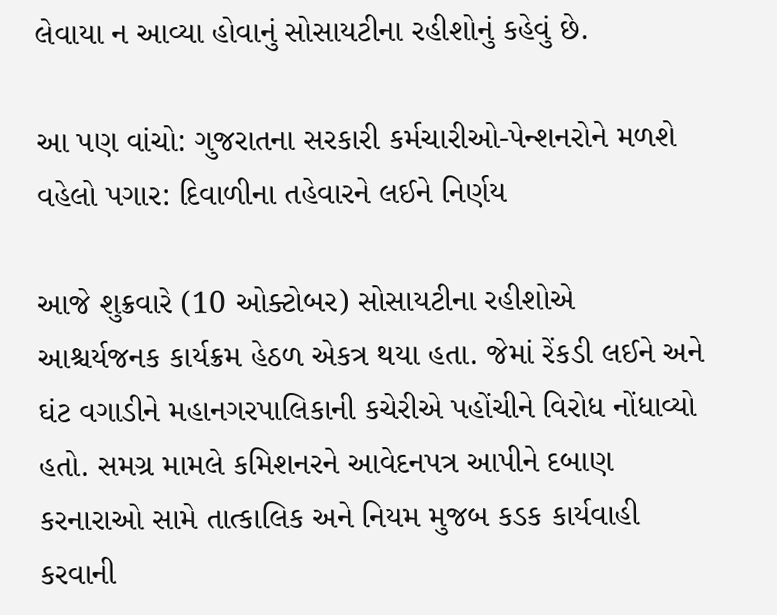લેવાયા ન આવ્યા હોવાનું સોસાયટીના રહીશોનું કહેવું છે.

આ પણ વાંચો: ગુજરાતના સરકારી કર્મચારીઓ-પેન્શનરોને મળશે વહેલો પગાર: દિવાળીના તહેવારને લઈને નિર્ણય

આજે શુક્રવારે (10 ઓક્ટોબર) સોસાયટીના રહીશોએ આશ્ચર્યજનક કાર્યક્રમ હેઠળ એકત્ર થયા હતા. જેમાં રેંકડી લઈને અને ઘંટ વગાડીને મહાનગરપાલિકાની કચેરીએ પહોંચીને વિરોધ નોંધાવ્યો હતો. સમગ્ર મામલે કમિશનરને આવેદનપત્ર આપીને દબાણ કરનારાઓ સામે તાત્કાલિક અને નિયમ મુજબ કડક કાર્યવાહી કરવાની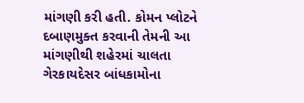માંગણી કરી હતી. કોમન પ્લોટને દબાણમુક્ત કરવાની તેમની આ માંગણીથી શહેરમાં ચાલતા ગેરકાયદેસર બાંધકામોના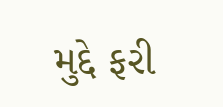મુદ્દે ફરી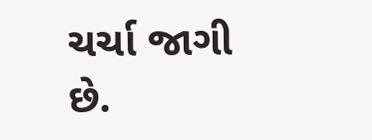ચર્ચા જાગી છે.